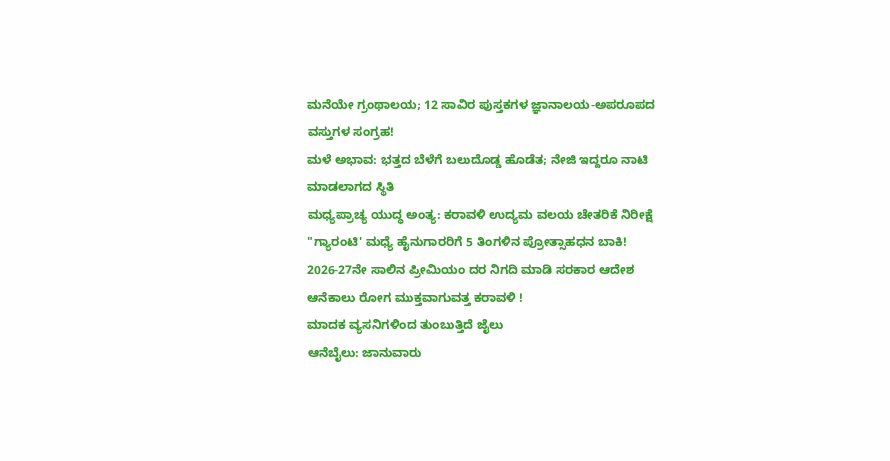ಮನೆಯೇ ಗ್ರಂಥಾಲಯ; 12 ಸಾವಿರ ಪುಸ್ತಕಗಳ ಜ್ಞಾನಾಲಯ-ಅಪರೂಪದ ವಸ್ತುಗಳ ಸಂಗ್ರಹ!
ಮಳೆ ಅಭಾವ: ಭತ್ತದ ಬೆಳೆಗೆ ಬಲುದೊಡ್ಡ ಹೊಡೆತ; ನೇಜಿ ಇದ್ದರೂ ನಾಟಿ ಮಾಡಲಾಗದ ಸ್ಥಿತಿ
ಮಧ್ಯಪ್ರಾಚ್ಯ ಯುದ್ಧ ಅಂತ್ಯ: ಕರಾವಳಿ ಉದ್ಯಮ ವಲಯ ಚೇತರಿಕೆ ನಿರೀಕ್ಷೆ
"ಗ್ಯಾರಂಟಿ' ಮಧ್ಯೆ ಹೈನುಗಾರರಿಗೆ 5 ತಿಂಗಳಿನ ಪ್ರೋತ್ಸಾಹಧನ ಬಾಕಿ!
2026-27ನೇ ಸಾಲಿನ ಪ್ರೀಮಿಯಂ ದರ ನಿಗದಿ ಮಾಡಿ ಸರಕಾರ ಆದೇಶ
ಆನೆಕಾಲು ರೋಗ ಮುಕ್ತವಾಗುವತ್ತ ಕರಾವಳಿ !
ಮಾದಕ ವ್ಯಸನಿಗಳಿಂದ ತುಂಬುತ್ತಿದೆ ಜೈಲು
ಆನೆಬೈಲು: ಜಾನುವಾರು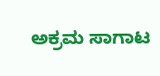ಅಕ್ರಮ ಸಾಗಾಟ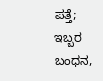ಪತ್ತೆ; ಇಬ್ಬರ ಬಂಧನ,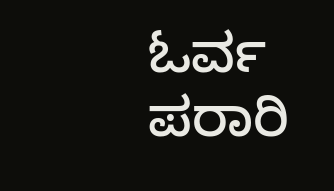ಓರ್ವ ಪರಾರಿ